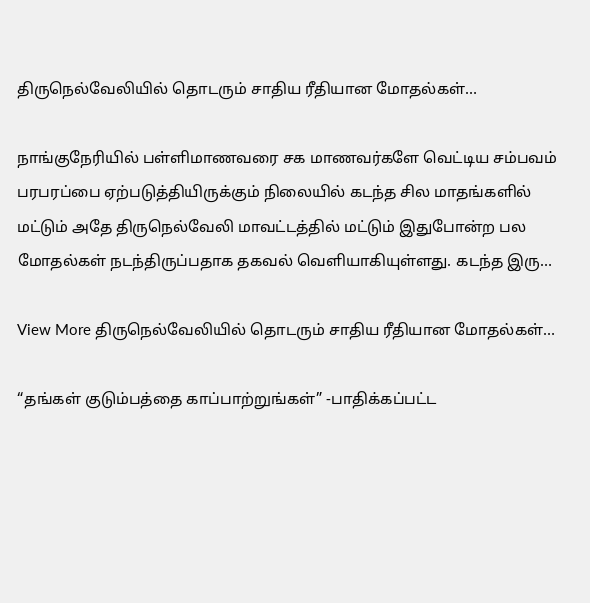திருநெல்வேலியில் தொடரும் சாதிய ரீதியான மோதல்கள்…

நாங்குநேரியில் பள்ளிமாணவரை சக மாணவர்களே வெட்டிய சம்பவம் பரபரப்பை ஏற்படுத்தியிருக்கும் நிலையில் கடந்த சில மாதங்களில் மட்டும் அதே திருநெல்வேலி மாவட்டத்தில் மட்டும் இதுபோன்ற பல மோதல்கள் நடந்திருப்பதாக தகவல் வெளியாகியுள்ளது. கடந்த இரு…

View More திருநெல்வேலியில் தொடரும் சாதிய ரீதியான மோதல்கள்…

“தங்கள் குடும்பத்தை காப்பாற்றுங்கள்” -பாதிக்கப்பட்ட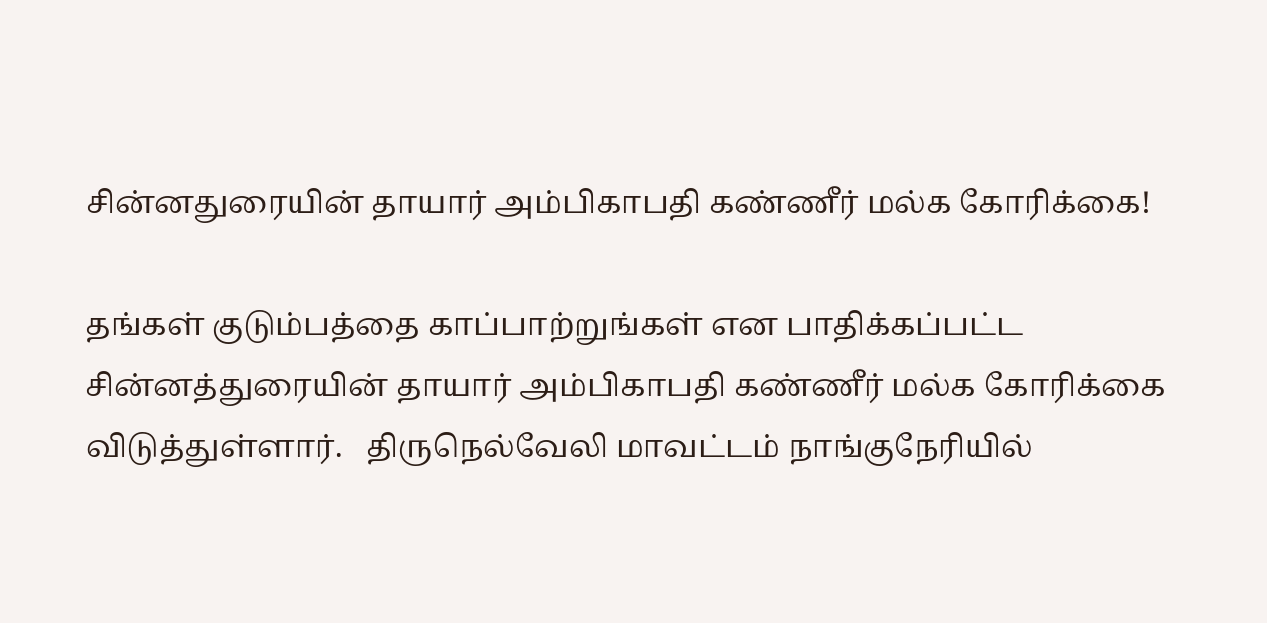சின்னதுரையின் தாயார் அம்பிகாபதி கண்ணீர் மல்க கோரிக்கை!

தங்கள் குடும்பத்தை காப்பாற்றுங்கள் என பாதிக்கப்பட்ட சின்னத்துரையின் தாயார் அம்பிகாபதி கண்ணீர் மல்க கோரிக்கை விடுத்துள்ளார்.   திருநெல்வேலி மாவட்டம் நாங்குநேரியில்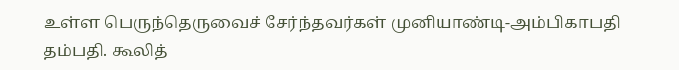உள்ள பெருந்தெருவைச் சேர்ந்தவர்கள் முனியாண்டி-அம்பிகாபதி தம்பதி. கூலித்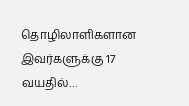தொழிலாளிகளான இவர்களுக்கு 17 வயதில்…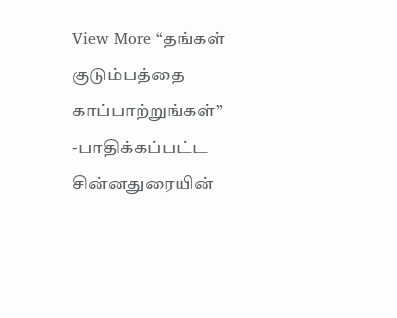View More “தங்கள் குடும்பத்தை காப்பாற்றுங்கள்” -பாதிக்கப்பட்ட சின்னதுரையின்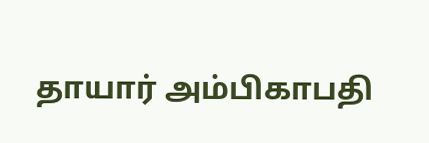தாயார் அம்பிகாபதி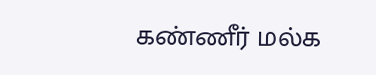கண்ணீர் மல்க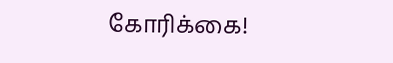கோரிக்கை!